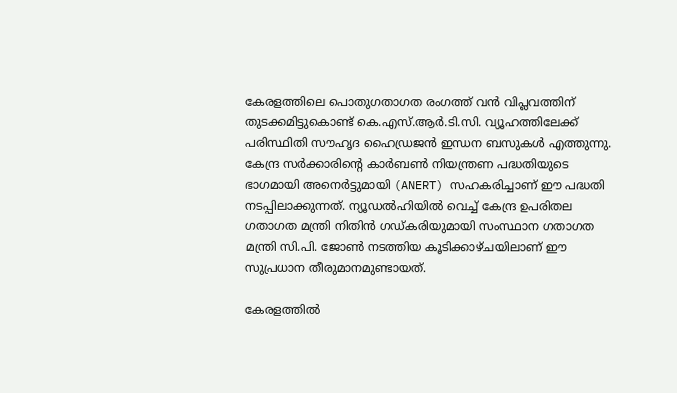കേരളത്തിലെ പൊതുഗതാഗത രംഗത്ത് വൻ വിപ്ലവത്തിന് തുടക്കമിട്ടുകൊണ്ട് കെ.എസ്.ആർ.ടി.സി. വ്യൂഹത്തിലേക്ക് പരിസ്ഥിതി സൗഹൃദ ഹൈഡ്രജൻ ഇന്ധന ബസുകൾ എത്തുന്നു. കേന്ദ്ര സർക്കാരിന്റെ കാർബൺ നിയന്ത്രണ പദ്ധതിയുടെ ഭാഗമായി അനെർട്ടുമായി (ANERT) സഹകരിച്ചാണ് ഈ പദ്ധതി നടപ്പിലാക്കുന്നത്. ന്യൂഡൽഹിയിൽ വെച്ച് കേന്ദ്ര ഉപരിതല ഗതാഗത മന്ത്രി നിതിൻ ഗഡ്കരിയുമായി സംസ്ഥാന ഗതാഗത മന്ത്രി സി.പി. ജോൺ നടത്തിയ കൂടിക്കാഴ്ചയിലാണ് ഈ സുപ്രധാന തീരുമാനമുണ്ടായത്.

കേരളത്തിൽ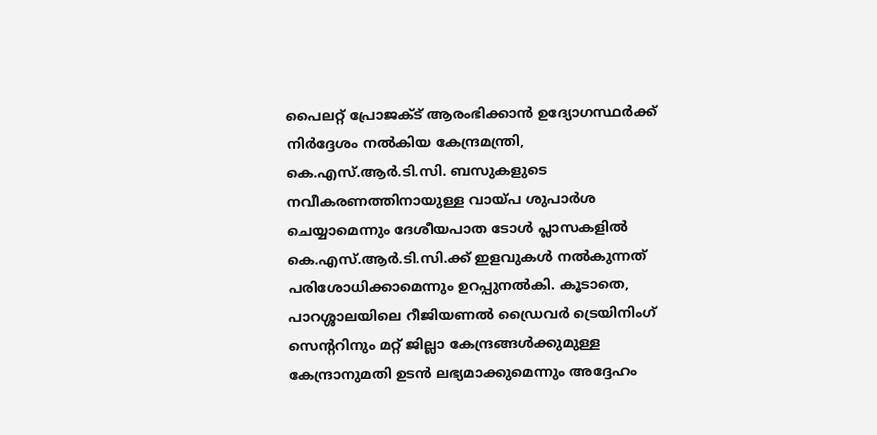പൈലറ്റ് പ്രോജക്ട് ആരംഭിക്കാൻ ഉദ്യോഗസ്ഥർക്ക് നിർദ്ദേശം നൽകിയ കേന്ദ്രമന്ത്രി, കെ.എസ്.ആർ.ടി.സി. ബസുകളുടെ നവീകരണത്തിനായുള്ള വായ്പ ശുപാർശ ചെയ്യാമെന്നും ദേശീയപാത ടോൾ പ്ലാസകളിൽ കെ.എസ്.ആർ.ടി.സി.ക്ക് ഇളവുകൾ നൽകുന്നത് പരിശോധിക്കാമെന്നും ഉറപ്പുനൽകി. കൂടാതെ, പാറശ്ശാലയിലെ റീജിയണൽ ഡ്രൈവർ ട്രെയിനിംഗ് സെന്ററിനും മറ്റ് ജില്ലാ കേന്ദ്രങ്ങൾക്കുമുള്ള കേന്ദ്രാനുമതി ഉടൻ ലഭ്യമാക്കുമെന്നും അദ്ദേഹം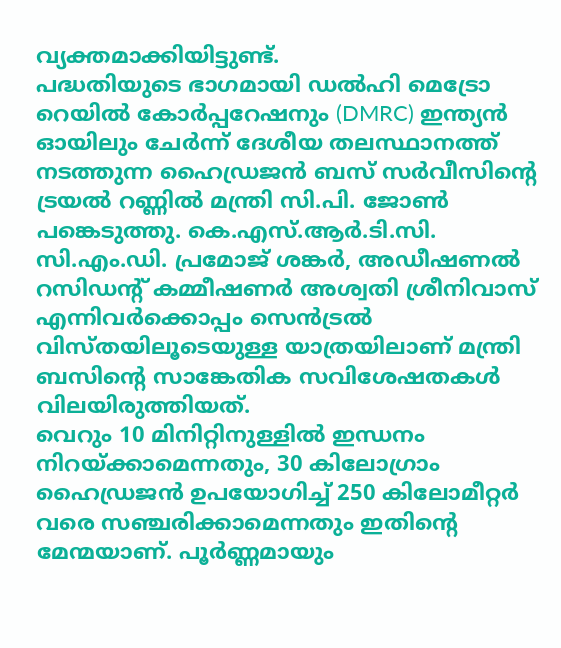വ്യക്തമാക്കിയിട്ടുണ്ട്.
പദ്ധതിയുടെ ഭാഗമായി ഡൽഹി മെട്രോ റെയിൽ കോർപ്പറേഷനും (DMRC) ഇന്ത്യൻ ഓയിലും ചേർന്ന് ദേശീയ തലസ്ഥാനത്ത് നടത്തുന്ന ഹൈഡ്രജൻ ബസ് സർവീസിന്റെ ട്രയൽ റണ്ണിൽ മന്ത്രി സി.പി. ജോൺ പങ്കെടുത്തു. കെ.എസ്.ആർ.ടി.സി. സി.എം.ഡി. പ്രമോജ് ശങ്കർ, അഡീഷണൽ റസിഡന്റ് കമ്മീഷണർ അശ്വതി ശ്രീനിവാസ് എന്നിവർക്കൊപ്പം സെൻട്രൽ വിസ്തയിലൂടെയുള്ള യാത്രയിലാണ് മന്ത്രി ബസിന്റെ സാങ്കേതിക സവിശേഷതകൾ വിലയിരുത്തിയത്.
വെറും 10 മിനിറ്റിനുള്ളിൽ ഇന്ധനം നിറയ്ക്കാമെന്നതും, 30 കിലോഗ്രാം ഹൈഡ്രജൻ ഉപയോഗിച്ച് 250 കിലോമീറ്റർ വരെ സഞ്ചരിക്കാമെന്നതും ഇതിന്റെ മേന്മയാണ്. പൂർണ്ണമായും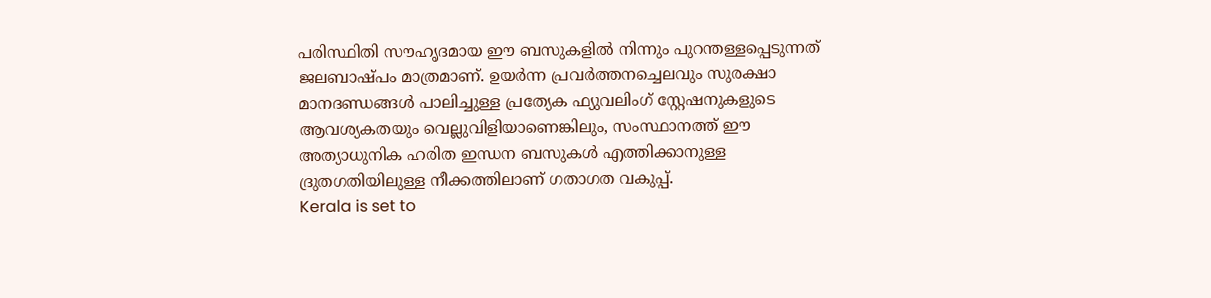പരിസ്ഥിതി സൗഹൃദമായ ഈ ബസുകളിൽ നിന്നും പുറന്തള്ളപ്പെടുന്നത് ജലബാഷ്പം മാത്രമാണ്. ഉയർന്ന പ്രവർത്തനച്ചെലവും സുരക്ഷാ മാനദണ്ഡങ്ങൾ പാലിച്ചുള്ള പ്രത്യേക ഫ്യുവലിംഗ് സ്റ്റേഷനുകളുടെ ആവശ്യകതയും വെല്ലുവിളിയാണെങ്കിലും, സംസ്ഥാനത്ത് ഈ അത്യാധുനിക ഹരിത ഇന്ധന ബസുകൾ എത്തിക്കാനുള്ള ദ്രുതഗതിയിലുള്ള നീക്കത്തിലാണ് ഗതാഗത വകുപ്പ്.
Kerala is set to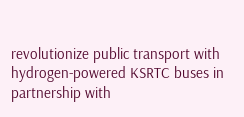revolutionize public transport with hydrogen-powered KSRTC buses in partnership with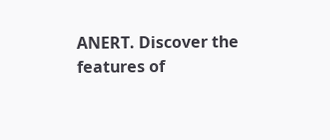ANERT. Discover the features of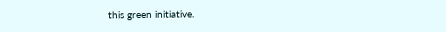this green initiative.